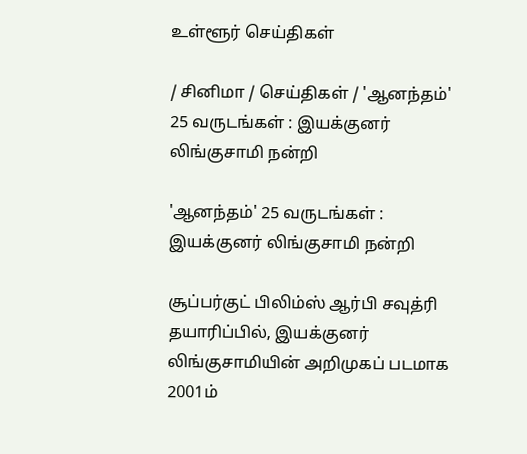உள்ளூர் செய்திகள்

/ சினிமா / செய்திகள் / 'ஆனந்தம்' 25 வருடங்கள் : இயக்குனர் லிங்குசாமி நன்றி

'ஆனந்தம்' 25 வருடங்கள் : இயக்குனர் லிங்குசாமி நன்றி

சூப்பர்குட் பிலிம்ஸ் ஆர்பி சவுத்ரி தயாரிப்பில், இயக்குனர் லிங்குசாமியின் அறிமுகப் படமாக 2001ம்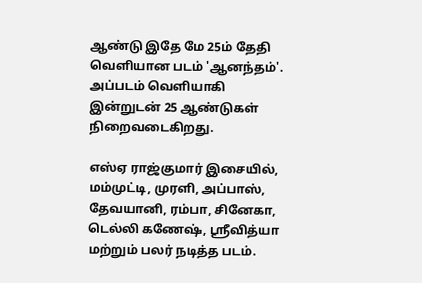ஆண்டு இதே மே 25ம் தேதி வெளியான படம் 'ஆனந்தம்'. அப்படம் வெளியாகி இன்றுடன் 25 ஆண்டுகள் நிறைவடைகிறது.

எஸ்ஏ ராஜ்குமார் இசையில், மம்முட்டி, முரளி, அப்பாஸ், தேவயானி, ரம்பா, சினேகா, டெல்லி கணேஷ், ஸ்ரீவித்யா மற்றும் பலர் நடித்த படம்.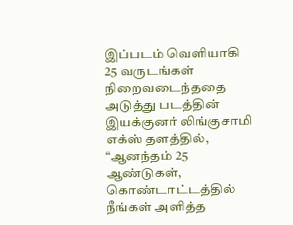இப்படம் வெளியாகி 25 வருடங்கள் நிறைவடைந்ததை அடுத்து படத்தின் இயக்குனர் லிங்குசாமி எக்ஸ் தளத்தில், “ஆனந்தம் 25 ஆண்டுகள், கொண்டாட்டத்தில் நீங்கள் அளித்த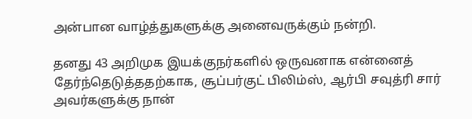அன்பான வாழ்த்துகளுக்கு அனைவருக்கும் நன்றி.

தனது 43 அறிமுக இயக்குநர்களில் ஒருவனாக என்னைத் தேர்ந்தெடுத்ததற்காக, சூப்பர்குட் பிலிம்ஸ், ஆர்பி சவுத்ரி சார் அவர்களுக்கு நான்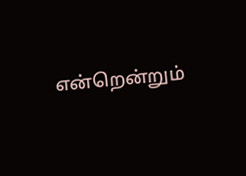என்றென்றும்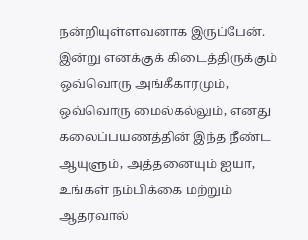நன்றியுள்ளவனாக இருப்பேன். இன்று எனக்குக் கிடைத்திருக்கும் ஒவ்வொரு அங்கீகாரமும், ஒவ்வொரு மைல்கல்லும், எனது கலைப்பயணத்தின் இந்த நீண்ட ஆயுளும், அத்தனையும் ஐயா, உங்கள் நம்பிக்கை மற்றும் ஆதரவால்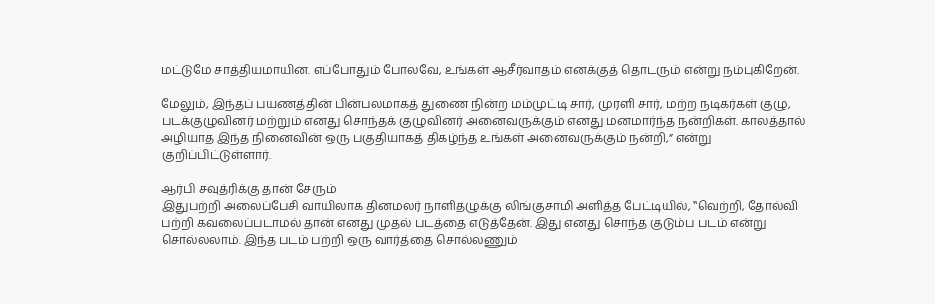மட்டுமே சாத்தியமாயின. எப்போதும் போலவே, உங்கள் ஆசீர்வாதம் எனக்குத் தொடரும் என்று நம்புகிறேன்.

மேலும், இந்தப் பயணத்தின் பின்பலமாகத் துணை நின்ற மம்முட்டி சார், முரளி சார், மற்ற நடிகர்கள் குழு, படக்குழுவினர் மற்றும் எனது சொந்தக் குழுவினர் அனைவருக்கும் எனது மனமார்ந்த நன்றிகள். காலத்தால் அழியாத இந்த நினைவின் ஒரு பகுதியாகத் திகழ்ந்த உங்கள் அனைவருக்கும் நன்றி,” என்று குறிப்பிட்டுள்ளார்.

ஆர்பி சவுத்ரிக்கு தான் சேரும்
இதுபற்றி அலைப்பேசி வாயிலாக தினமலர் நாளிதழுக்கு லிங்குசாமி அளித்த பேட்டியில், ‛‛வெற்றி, தோல்வி பற்றி கவலைப்படாமல் தான் எனது முதல் படத்தை எடுத்தேன். இது எனது சொந்த குடும்ப படம் என்று சொல்லலாம். இந்த படம் பற்றி ஒரு வார்த்தை சொல்லணும்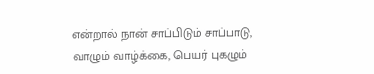என்றால் நான் சாப்பிடும் சாப்பாடு, வாழும் வாழ்க்கை, பெயர் புகழும்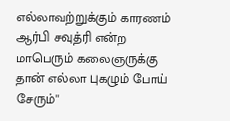எல்லாவற்றுக்கும் காரணம் ஆர்பி சவுத்ரி என்ற மாபெரும் கலைஞருக்கு தான் எல்லா புகழும் போய் சேரும்''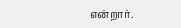என்றார்.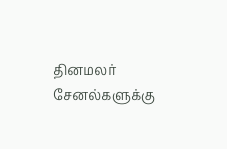தினமலர் சேனல்களுக்கு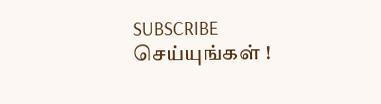SUBSCRIBE செய்யுங்கள் !